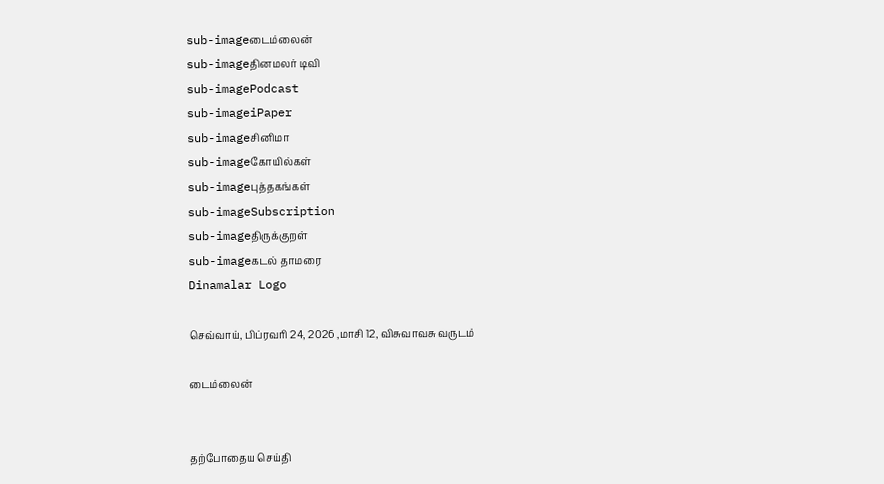sub-imageடைம்லைன்
sub-imageதினமலர் டிவி
sub-imagePodcast
sub-imageiPaper
sub-imageசினிமா
sub-imageகோயில்கள்
sub-imageபுத்தகங்கள்
sub-imageSubscription
sub-imageதிருக்குறள்
sub-imageகடல் தாமரை
Dinamalar Logo

செவ்வாய், பிப்ரவரி 24, 2026 ,மாசி 12, விசுவாவசு வருடம்

டைம்லைன்


தற்போதைய செய்தி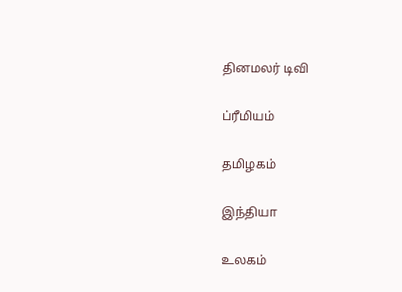தினமலர் டிவி


ப்ரீமியம்


தமிழகம்


இந்தியா


உலகம்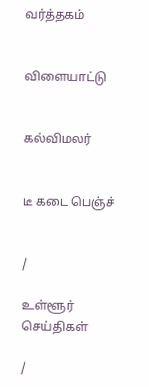வர்த்தகம்


விளையாட்டு


கல்விமலர்


டீ கடை பெஞ்ச்


/

உள்ளூர் செய்திகள்

/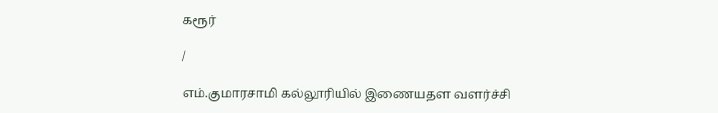கரூர்

/

எம்.குமாரசாமி கல்லூரியில் இணையதள வளர்ச்சி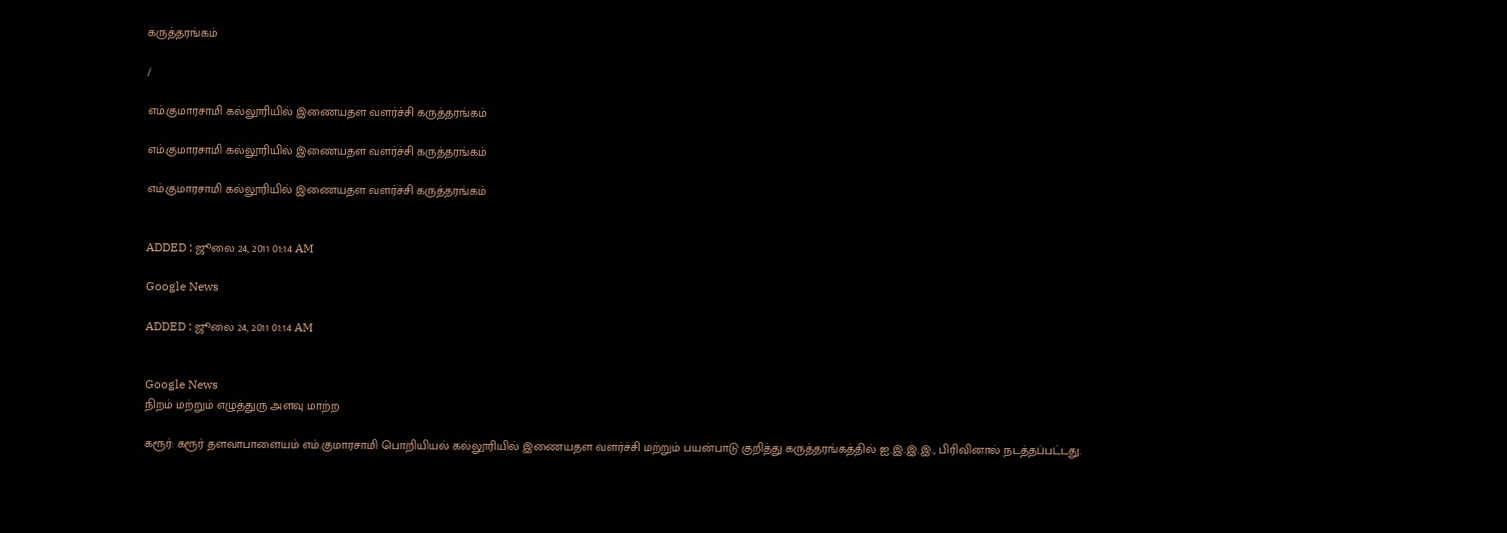கருத்தரங்கம்

/

எம்.குமாரசாமி கல்லூரியில் இணையதள வளர்ச்சி கருத்தரங்கம்

எம்.குமாரசாமி கல்லூரியில் இணையதள வளர்ச்சி கருத்தரங்கம்

எம்.குமாரசாமி கல்லூரியில் இணையதள வளர்ச்சி கருத்தரங்கம்


ADDED : ஜூலை 24, 2011 01:14 AM

Google News

ADDED : ஜூலை 24, 2011 01:14 AM


Google News
நிறம் மற்றும் எழுத்துரு அளவு மாற்ற

கரூர்: கரூர் தளவாபாளையம் எம்.குமாரசாமி பொறியியல் கல்லூரியில் இணையதள வளர்ச்சி மற்றும் பயன்பாடு குறித்து கருத்தரங்கத்தில் ஐ.இ.இ.இ., பிரிவினால் நடத்தப்பட்டது.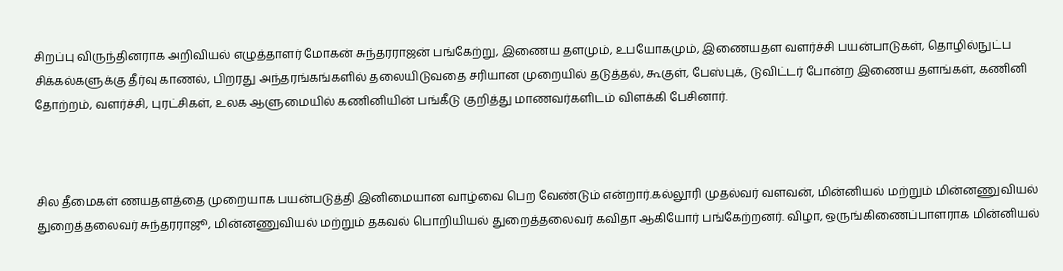சிறப்பு விருந்தினராக அறிவியல் எழுத்தாளர் மோகன் சுந்தரராஜன் பங்கேற்று, இணைய தளமும், உபயோகமும், இணையதள வளர்ச்சி பயன்பாடுகள், தொழில்நுட்ப சிக்கல்களுக்கு தீர்வு காணல், பிறரது அந்தரங்கங்களில் தலையிடுவதை சரியான முறையில் தடுத்தல், கூகுள், பேஸ்புக், டுவிட்டர் போன்ற இணைய தளங்கள், கணினி தோற்றம், வளர்ச்சி, புரட்சிகள், உலக ஆளுமையில் கணினியின் பங்கீடு குறித்து மாணவர்களிடம் விளக்கி பேசினார்.



சில தீமைகள் ணயதளத்தை முறையாக பயன்படுத்தி இனிமையான வாழ்வை பெற வேண்டும் என்றார்.கல்லூரி முதல்வர் வளவன், மின்னியல் மற்றும் மின்னணுவியல் துறைத்தலைவர் சுந்தரராஜூ, மின்னணுவியல் மற்றும் தகவல் பொறியியல் துறைத்தலைவர் கவிதா ஆகியோர் பங்கேற்றனர். விழா, ஒருங்கிணைப்பாளராக மின்னியல்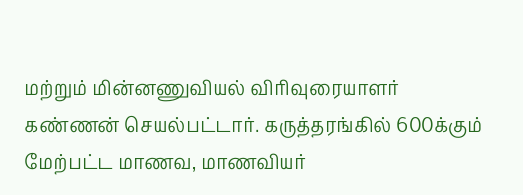மற்றும் மின்னணுவியல் விரிவுரையாளர் கண்ணன் செயல்பட்டார். கருத்தரங்கில் 600க்கும் மேற்பட்ட மாணவ, மாணவியர்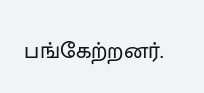பங்கேற்றனர்.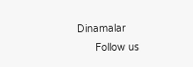Dinamalar
      Follow us